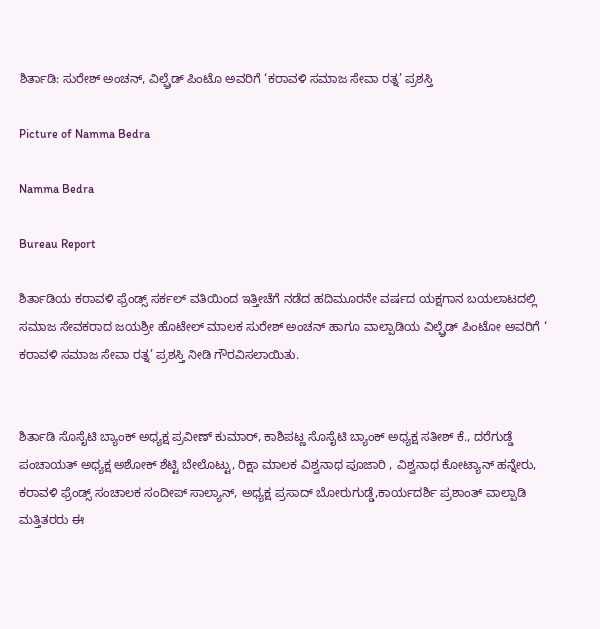ಶಿರ್ತಾಡಿ: ಸುರೇಶ್ ಅಂಚನ್, ವಿಲ್ಫ್ರೆಡ್ ಪಿಂಟೊ ಅವರಿಗೆ ‘ಕರಾವಳಿ ಸಮಾಜ ಸೇವಾ ರತ್ನ’ ಪ್ರಶಸ್ತಿ

Picture of Namma Bedra

Namma Bedra

Bureau Report

ಶಿರ್ತಾಡಿಯ ಕರಾವಳಿ ಫ್ರೆಂಡ್ಸ್ ಸರ್ಕಲ್ ವತಿಯಿಂದ ಇತ್ತೀಚೆಗೆ ನಡೆದ ಹದಿಮೂರನೇ ವರ್ಷದ ಯಕ್ಷಗಾನ ಬಯಲಾಟದಲ್ಲಿ ಸಮಾಜ ಸೇವಕರಾದ ಜಯಶ್ರೀ ಹೊಟೇಲ್ ಮಾಲಕ ಸುರೇಶ್ ಅಂಚನ್ ಹಾಗೂ ವಾಲ್ಪಾಡಿಯ ವಿಲ್ಫ್ರೆಡ್ ಪಿಂಟೋ ಅವರಿಗೆ ‘ ಕರಾವಳಿ ಸಮಾಜ ಸೇವಾ ರತ್ನ’ ಪ್ರಶಸ್ತಿ ನೀಡಿ ಗೌರವಿಸಲಾಯಿತು.


ಶಿರ್ತಾಡಿ ಸೊಸೈಟಿ ಬ್ಯಾಂಕ್ ಅಧ್ಯಕ್ಷ ಪ್ರವೀಣ್ ಕುಮಾರ್, ಕಾಶಿಪಟ್ಣ ಸೊಸೈಟಿ ಬ್ಯಾಂಕ್ ಅಧ್ಯಕ್ಷ ಸತೀಶ್ ಕೆ., ದರೆಗುಡ್ಡೆ ಪಂಚಾಯತ್ ಅಧ್ಯಕ್ಷ ಅಶೋಕ್ ಶೆಟ್ಟಿ ಬೇಲೊಟ್ಟು, ರಿಕ್ಷಾ ಮಾಲಕ ವಿಶ್ವನಾಥ ಪೂಜಾರಿ , ವಿಶ್ವನಾಥ ಕೋಟ್ಯಾನ್ ಹನ್ನೇರು, ಕರಾವಳಿ ಫ್ರೆಂಡ್ಸ್ ಸಂಚಾಲಕ ಸಂದೀಪ್ ಸಾಲ್ಯಾನ್, ಅಧ್ಯಕ್ಷ ಪ್ರಸಾದ್ ಬೋರುಗುಡ್ಡೆ,ಕಾರ್ಯದರ್ಶಿ ಪ್ರಶಾಂತ್ ವಾಲ್ಪಾಡಿ ಮತ್ತಿತರರು ಈ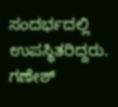ಸಂದರ್ಭದಲ್ಲಿ ಉಪಸ್ಥಿತರಿದ್ದರು.
ಗಣೇಶ್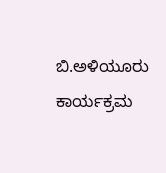ಬಿ.ಅಳಿಯೂರು ಕಾರ್ಯಕ್ರಮ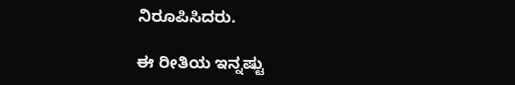ನಿರೂಪಿಸಿದರು.

ಈ ರೀತಿಯ ಇನ್ನಷ್ಟು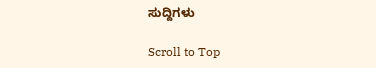ಸುದ್ದಿಗಳು

Scroll to Top